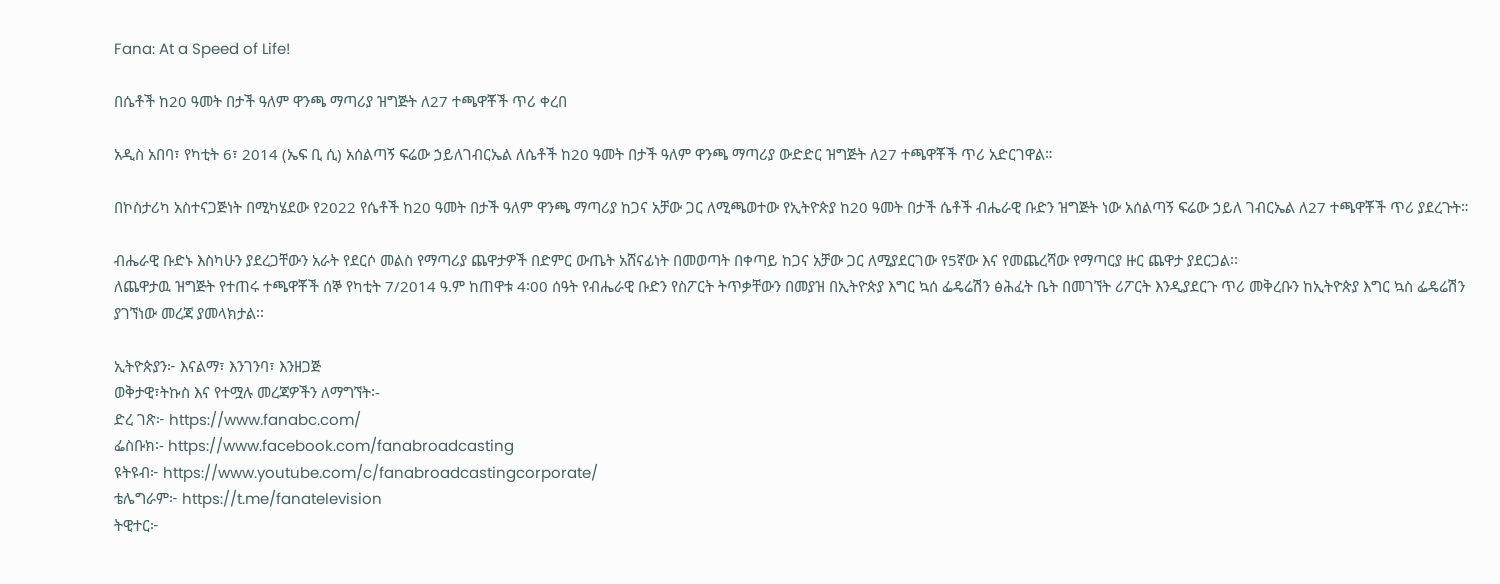Fana: At a Speed of Life!

በሴቶች ከ20 ዓመት በታች ዓለም ዋንጫ ማጣሪያ ዝግጅት ለ27 ተጫዋቾች ጥሪ ቀረበ

አዲስ አበባ፣ የካቲት 6፣ 2014 (ኤፍ ቢ ሲ) አሰልጣኝ ፍሬው ኃይለገብርኤል ለሴቶች ከ20 ዓመት በታች ዓለም ዋንጫ ማጣሪያ ውድድር ዝግጅት ለ27 ተጫዋቾች ጥሪ አድርገዋል።

በኮስታሪካ አስተናጋጅነት በሚካሄደው የ2022 የሴቶች ከ20 ዓመት በታች ዓለም ዋንጫ ማጣሪያ ከጋና አቻው ጋር ለሚጫወተው የኢትዮጵያ ከ20 ዓመት በታች ሴቶች ብሔራዊ ቡድን ዝግጅት ነው አሰልጣኝ ፍሬው ኃይለ ገብርኤል ለ27 ተጫዋቾች ጥሪ ያደረጉት።

ብሔራዊ ቡድኑ እስካሁን ያደረጋቸውን አራት የደርሶ መልስ የማጣሪያ ጨዋታዎች በድምር ውጤት አሸናፊነት በመወጣት በቀጣይ ከጋና አቻው ጋር ለሚያደርገው የ5ኛው እና የመጨረሻው የማጣርያ ዙር ጨዋታ ያደርጋል፡፡
ለጨዋታዉ ዝግጅት የተጠሩ ተጫዋቾች ሰኞ የካቲት 7/2014 ዓ.ም ከጠዋቱ 4፡00 ሰዓት የብሔራዊ ቡድን የስፖርት ትጥቃቸውን በመያዝ በኢትዮጵያ እግር ኳሰ ፌዴሬሽን ፅሕፈት ቤት በመገኘት ሪፖርት እንዲያደርጉ ጥሪ መቅረቡን ከኢትዮጵያ እግር ኳስ ፌዴሬሽን ያገኘነው መረጃ ያመላክታል፡፡

ኢትዮጵያን፦ እናልማ፣ እንገንባ፣ እንዘጋጅ
ወቅታዊ፣ትኩስ እና የተሟሉ መረጃዎችን ለማግኘት፡-
ድረ ገጽ፦ https://www.fanabc.com/
ፌስቡክ፡- https://www.facebook.com/fanabroadcasting
ዩትዩብ፦ https://www.youtube.com/c/fanabroadcastingcorporate/
ቴሌግራም፦ https://t.me/fanatelevision
ትዊተር፦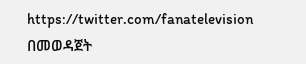https://twitter.com/fanatelevision በመወዳጀት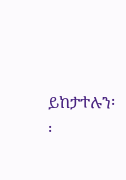ይከታተሉን፡፡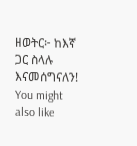ዘወትር፦ ከእኛ ጋር ስላሉ እናመሰግናለን!
You might also like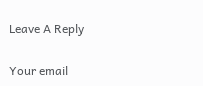Leave A Reply

Your email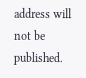address will not be published.